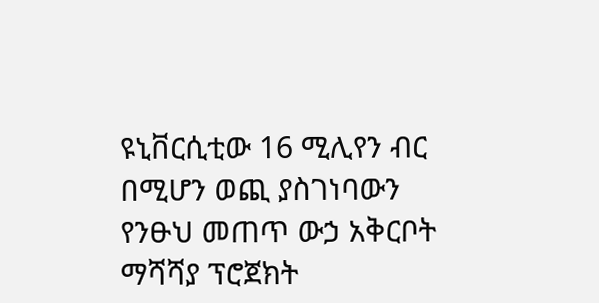ዩኒቨርሲቲው 16 ሚሊየን ብር በሚሆን ወጪ ያስገነባውን የንፁህ መጠጥ ውኃ አቅርቦት ማሻሻያ ፕሮጀክት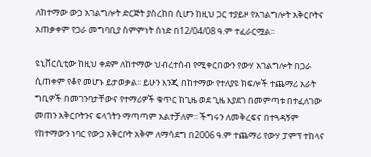ለከተማው ውኃ አገልግሎት ድርጅት ያስረከበ ሲሆን ከዚህ ጋር ተያይዞ የአገልግሎት አቅርቦትና አጠቃቀም የጋራ መግባቢያ ስምምነት ሰነድ በ12/04/08 ዓ.ም ተፈራርሟል፡፡

ዩኒቨርሲቲው ከዚህ ቀደም ለከተማው ህብረተሰብ የሚቀርበውን የውሃ አገልግሎት በጋራ ሲጠቀም የቆየ መሆኑ ይታወቃል፡፡ ይሁን እንጂ በከተማው የተለያዩ ክፍሎች ተጨማሪ አራት ግቢዎች በመገንባታቸውና የተማሪዎች ቁጥር ከጊዜ ወደ ጊዜ እያደገ በመምጣቱ በተፈለገው መጠን አቅርቦትንና ፍላጎትን ማጣጣም አልተቻለም፡፡ ችግሩን ለመቅረፍና በተጓዳኝም የከተማውን ነባር የውኃ አቅርቦት አቅም ለማሳደግ በ2006 ዓ.ም ተጨማሪ የውሃ ፓምፕ ተከላና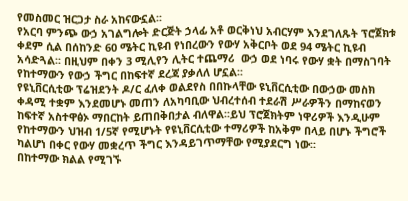የመስመር ዝርጋታ ስራ አከናውኗል፡፡
የአርባ ምንጭ ውኃ አገልግሎት ድርጅት ኃላፊ አቶ ወርቅነህ አብርሃም እንደገለጹት ፕሮጀክቱ ቀደም ሲል በሰከንድ 60 ሜትር ኪዩብ የነበረውን የውሃ አቅርቦት ወደ 94 ሜትር ኪዩብ አሳድጓል፡፡ በዚህም በቀን 3 ሚሊየን ሊትር ተጨማሪ  ውኃ ወደ ነባሩ የውሃ ቋት በማስገባት የከተማውን የውኃ ችግር በከፍተኛ ደረጃ ያቃለለ ሆኗል፡፡
የዩኒቨርሲቲው ፕሬዝደንት ዶ/ር ፈለቀ ወልደየስ በበኩላቸው ዩኒቨርሲቲው በውኃው መስክ ቀዳሚ ተቋም እንደመሆኑ መጠን ለአካባቢው ህብረተሰብ ተደራሽ ሥራዎችን በማከናወን ከፍተኛ አስተዋፅኦ ማበርከት ይጠበቅበታል ብለዋል፡፡ይህ ፕሮጀክትም ነዋሪዎች እንዲሁም የከተማውን ህዝብ 1/5ኛ የሚሆኑት የዩኒቨርሲቲው ተማሪዎች ከአቅም በላይ በሆኑ ችግሮች ካልሆነ በቀር የውሃ መቋረጥ ችግር እንዳይገጥማቸው የሚያደርግ ነው፡፡
በከተማው ክልል የሚገኙ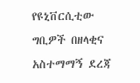የዩኒቨርሲቲው ግቢዎች በዘላቂና አስተማማኝ ደረጃ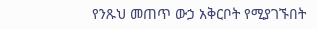የንጹህ መጠጥ ውኃ አቅርቦት የሚያገኙበት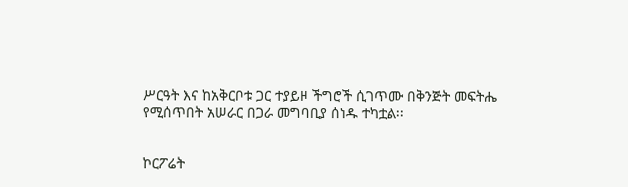ሥርዓት እና ከአቅርቦቱ ጋር ተያይዞ ችግሮች ሲገጥሙ በቅንጅት መፍትሔ የሚሰጥበት አሠራር በጋራ መግባቢያ ሰነዱ ተካቷል፡፡


ኮርፖሬት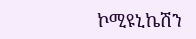ኮሚዩኒኬሽን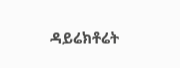ዳይሬክቶሬት